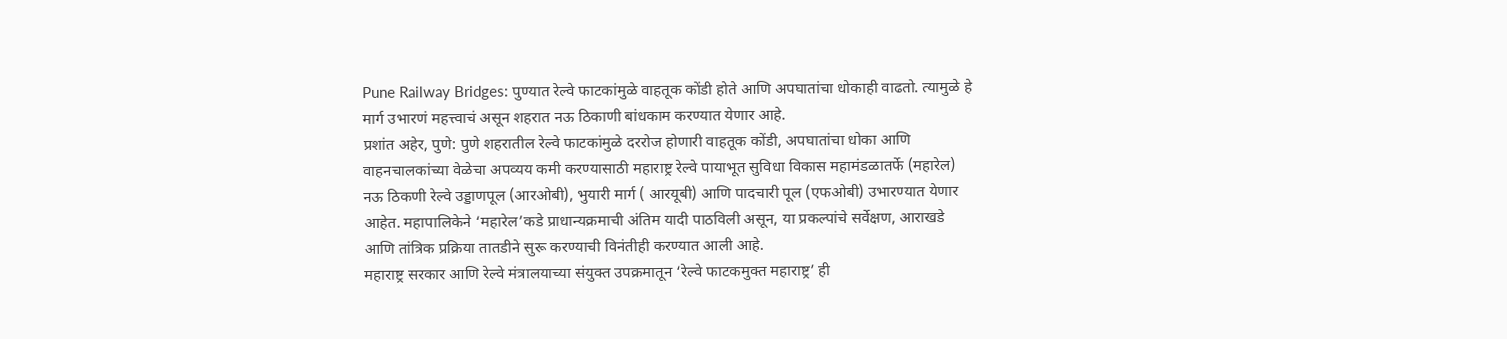Pune Railway Bridges: पुण्यात रेल्वे फाटकांमुळे वाहतूक कोंडी होते आणि अपघातांचा धोकाही वाढतो. त्यामुळे हे मार्ग उभारणं महत्त्वाचं असून शहरात नऊ ठिकाणी बांधकाम करण्यात येणार आहे.
प्रशांत अहेर, पुणे: पुणे शहरातील रेल्वे फाटकांमुळे दररोज होणारी वाहतूक कोंडी, अपघातांचा धोका आणि वाहनचालकांच्या वेळेचा अपव्यय कमी करण्यासाठी महाराष्ट्र रेल्वे पायाभूत सुविधा विकास महामंडळातर्फे (महारेल) नऊ ठिकणी रेल्वे उड्डाणपूल (आरओबी), भुयारी मार्ग ( आरयूबी) आणि पादचारी पूल (एफओबी) उभारण्यात येणार आहेत. महापालिकेने ‘महारेल’कडे प्राधान्यक्रमाची अंतिम यादी पाठविली असून, या प्रकल्पांचे सर्वेक्षण, आराखडे आणि तांत्रिक प्रक्रिया तातडीने सुरू करण्याची विनंतीही करण्यात आली आहे.
महाराष्ट्र सरकार आणि रेल्वे मंत्रालयाच्या संयुक्त उपक्रमातून ‘रेल्वे फाटकमुक्त महाराष्ट्र’ ही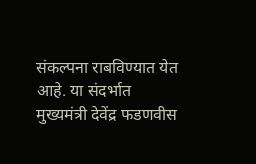संकल्पना राबविण्यात येत आहे. या संदर्भात मुख्यमंत्री देवेंद्र फडणवीस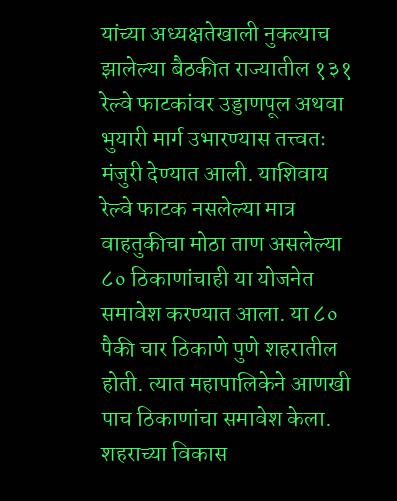यांच्या अध्यक्षतेखाली नुकत्याच झालेल्या बैठकीत राज्यातील १३१ रेल्वे फाटकांवर उड्डाणपूल अथवा भुयारी मार्ग उभारण्यास तत्त्वतः मंजुरी देण्यात आली. याशिवाय रेल्वे फाटक नसलेल्या मात्र वाहतुकीचा मोठा ताण असलेल्या ८० ठिकाणांचाही या योजनेत समावेश करण्यात आला. या ८० पैकी चार ठिकाणे पुणे शहरातील होती. त्यात महापालिकेने आणखी पाच ठिकाणांचा समावेश केला. शहराच्या विकास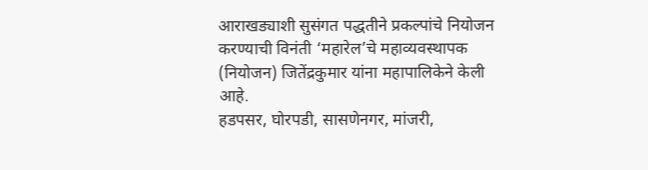आराखड्याशी सुसंगत पद्धतीने प्रकल्पांचे नियोजन करण्याची विनंती ‘महारेल’चे महाव्यवस्थापक (नियोजन) जितेंद्रकुमार यांना महापालिकेने केली आहे.
हडपसर, घोरपडी, सासणेनगर, मांजरी,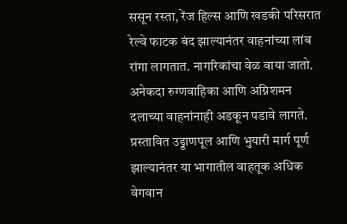ससून रस्ता, रेंज हिल्स आणि खडकी परिसरात रेल्वे फाटक बंद झाल्यानंतर वाहनांच्या लांब रांगा लागतात. नागरिकांचा वेळ वाया जातो. अनेकदा रुग्णवाहिका आणि अग्निशमन दलाच्या वाहनांनाही अडकून पडावे लागते. प्रस्तावित उड्डाणपूल आणि भुयारी मार्ग पूर्ण झाल्यानंतर या भागातील वाहतूक अधिक वेगवान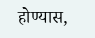होण्यास,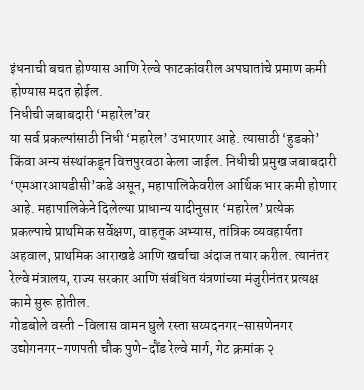इंधनाची बचत होण्यास आणि रेल्वे फाटकांवरील अपघातांचे प्रमाण कमी होण्यास मदत होईल.
निधीची जबाबदारी ‘महारेल’वर
या सर्व प्रकल्पांसाठी निधी ‘महारेल’ उभारणार आहे. त्यासाठी ‘हुडको’ किंवा अन्य संस्थांकडून वित्तपुरवठा केला जाईल. निधीची प्रमुख जबाबदारी ‘एमआरआयडीसी’कडे असून, महापालिकेवरील आर्थिक भार कमी होणार आहे. महापालिकेने दिलेल्या प्राधान्य यादीनुसार ‘महारेल’ प्रत्येक प्रकल्पाचे प्राथमिक सर्वेक्षण, वाहतूक अभ्यास, तांत्रिक व्यवहार्यता अहवाल, प्राथमिक आराखडे आणि खर्चाचा अंदाज तयार करील. त्यानंतर रेल्वे मंत्रालय, राज्य सरकार आणि संबंधित यंत्रणांच्या मंजुरीनंतर प्रत्यक्ष कामे सुरू होतील.
गोडबोले वस्ती -विलास वामन घुले रस्ता सय्यदनगर-सासणेनगर उद्योगनगर-गणपती चौक पुणे-दौंड रेल्वे मार्ग, गेट क्रमांक २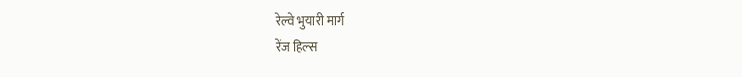रेल्वे भुयारी मार्ग
रेंज हिल्स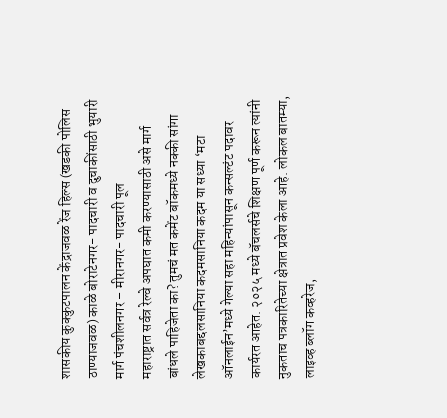शासकीय कुक्कुटपालन केंद्राजवळ रेंज हिल्स (खडकी पोलिस ठाण्याजवळ) काळे बोराटेनगर- पादचारी व दुचाकींसाठी भुयारी मार्ग पंचशीलनगर – मीरानगर- पादचारी पूल
महाराष्ट्रात सर्वत्र रेल्वे अपघात कमी करण्यासाठी असे मार्ग बांधले पाहिजेता का? तुमचं मत कमेंट बॉकमध्ये नक्की सांगा
लेखकाबद्दलसानिया कदमसानिया कदम या सध्या ‘मटा ऑनलाईन’मध्ये गेल्या सहा महिन्यांपासून कन्सल्टंट पदावर कार्यरत आहेत. २०२५ मध्ये बॅचलर्सचे शिक्षण पूर्ण करून त्यांनी नुकताच पत्रकारितेच्या क्षेत्रात प्रवेश केला आहे. लोकल बातम्या, लाइव्ह ब्लॉग कव्हरेज,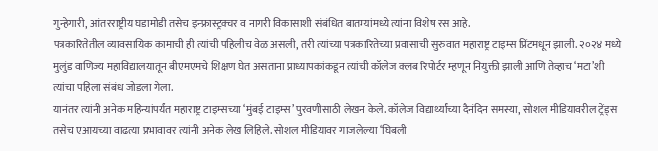गुन्हेगारी, आंतरराष्ट्रीय घडामोडी तसेच इन्फ्रास्ट्रक्चर व नागरी विकासाशी संबंधित बातम्यांमध्ये त्यांना विशेष रस आहे.
पत्रकारितेतील व्यावसायिक कामाची ही त्यांची पहिलीच वेळ असली, तरी त्यांच्या पत्रकारितेच्या प्रवासाची सुरुवात महाराष्ट्र टाइम्स प्रिंटमधून झाली. २०२४ मध्ये मुलुंड वाणिज्य महाविद्यालयातून बीएमएमचे शिक्षण घेत असताना प्राध्यापकांकडून त्यांची कॉलेज क्लब रिपोर्टर म्हणून नियुक्ती झाली आणि तेव्हाच ‘मटा’शी त्यांचा पहिला संबंध जोडला गेला.
यानंतर त्यांनी अनेक महिन्यांपर्यंत महाराष्ट्र टाइम्सच्या ‘मुंबई टाइम्स’ पुरवणीसाठी लेखन केले. कॉलेज विद्यार्थ्यांच्या दैनंदिन समस्या, सोशल मीडियावरील ट्रेंड्स तसेच एआयच्या वाढत्या प्रभावावर त्यांनी अनेक लेख लिहिले. सोशल मीडियावर गाजलेल्या ‘घिबली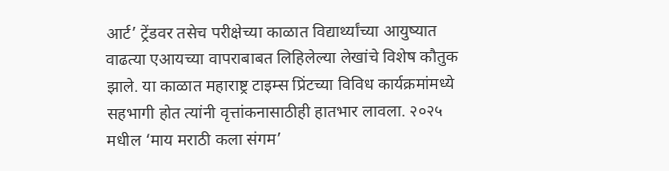आर्ट’ ट्रेंडवर तसेच परीक्षेच्या काळात विद्यार्थ्यांच्या आयुष्यात वाढत्या एआयच्या वापराबाबत लिहिलेल्या लेखांचे विशेष कौतुक झाले. या काळात महाराष्ट्र टाइम्स प्रिंटच्या विविध कार्यक्रमांमध्ये सहभागी होत त्यांनी वृत्तांकनासाठीही हातभार लावला. २०२५ मधील ‘माय मराठी कला संगम’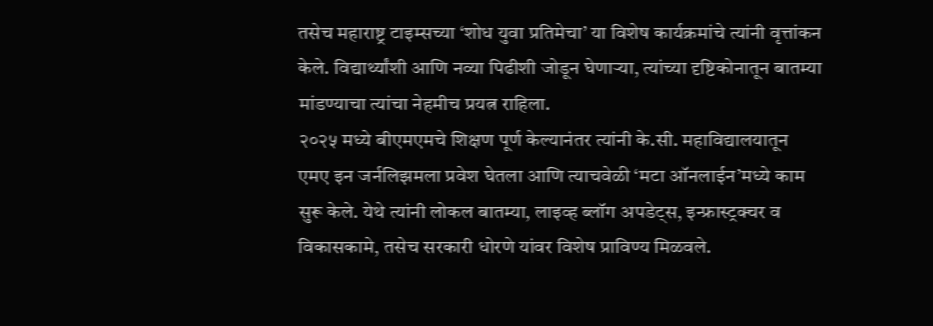तसेच महाराष्ट्र टाइम्सच्या ‘शोध युवा प्रतिमेचा’ या विशेष कार्यक्रमांचे त्यांनी वृत्तांकन केले. विद्यार्थ्यांशी आणि नव्या पिढीशी जोडून घेणाऱ्या, त्यांच्या दृष्टिकोनातून बातम्या मांडण्याचा त्यांचा नेहमीच प्रयत्न राहिला.
२०२५ मध्ये बीएमएमचे शिक्षण पूर्ण केल्यानंतर त्यांनी के.सी. महाविद्यालयातून एमए इन जर्नलिझमला प्रवेश घेतला आणि त्याचवेळी ‘मटा ऑनलाईन’मध्ये काम सुरू केले. येथे त्यांनी लोकल बातम्या, लाइव्ह ब्लॉग अपडेट्स, इन्फ्रास्ट्रक्चर व विकासकामे, तसेच सरकारी धोरणे यांवर विशेष प्राविण्य मिळवले.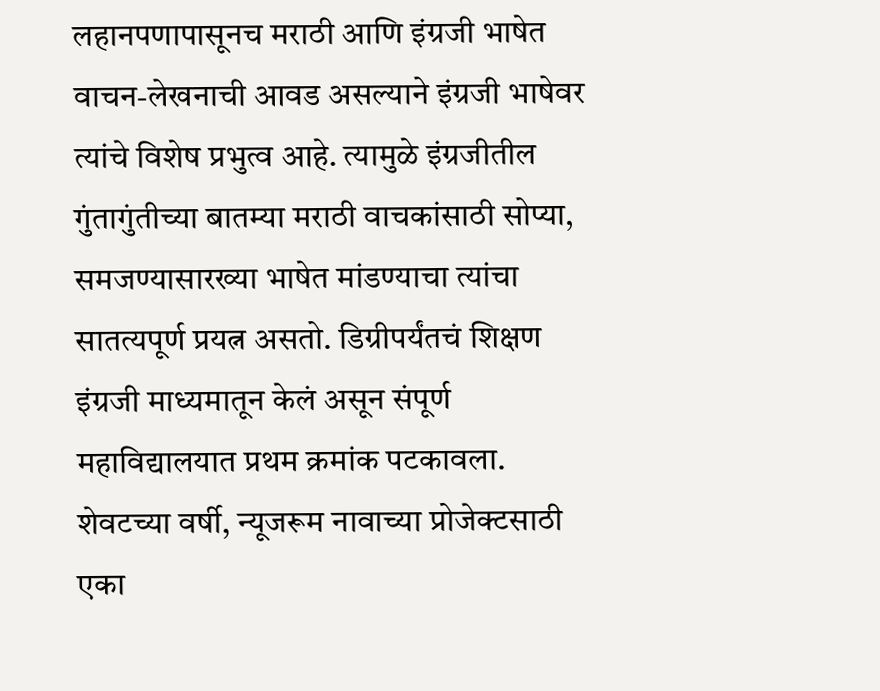लहानपणापासूनच मराठी आणि इंग्रजी भाषेत वाचन-लेखनाची आवड असल्याने इंग्रजी भाषेवर त्यांचे विशेष प्रभुत्व आहे. त्यामुळे इंग्रजीतील गुंतागुंतीच्या बातम्या मराठी वाचकांसाठी सोप्या, समजण्यासारख्या भाषेत मांडण्याचा त्यांचा सातत्यपूर्ण प्रयत्न असतो. डिग्रीपर्यंतचं शिक्षण इंग्रजी माध्यमातून केलं असून संपूर्ण महाविद्यालयात प्रथम क्रमांक पटकावला. शेवटच्या वर्षी, न्यूजरूम नावाच्या प्रोजेक्टसाठी एका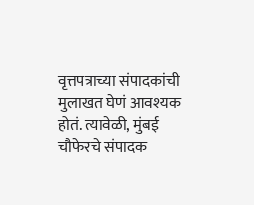वृत्तपत्राच्या संपादकांची मुलाखत घेणं आवश्यक होतं. त्यावेळी, मुंबई चौफेरचे संपादक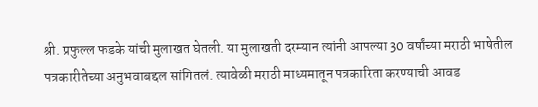श्री. प्रफुल्ल फडके यांची मुलाखत घेतली. या मुलाखती दरम्यान त्यांनी आपल्या 30 वर्षांच्या मराठी भाषेतील पत्रकारीतेच्या अनुभवाबद्दल सांगितलं. त्यावेळी मराठी माध्यमातून पत्रकारिता करण्याची आवड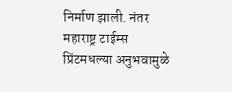निर्माण झाली. नंतर महाराष्ट्र टाईम्स प्रिंटमधल्या अनुभवामुळे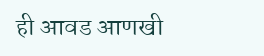ही आवड आणखी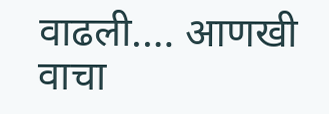वाढली.… आणखी वाचा